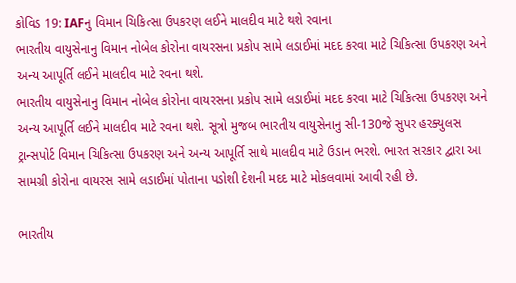કોવિડ 19: IAFનુ વિમાન ચિકિત્સા ઉપકરણ લઈને માલદીવ માટે થશે રવાના
ભારતીય વાયુસેનાનુ વિમાન નોબેલ કોરોના વાયરસના પ્રકોપ સામે લડાઈમાં મદદ કરવા માટે ચિકિત્સા ઉપકરણ અને અન્ય આપૂર્તિ લઈને માલદીવ માટે રવના થશે.
ભારતીય વાયુસેનાનુ વિમાન નોબેલ કોરોના વાયરસના પ્રકોપ સામે લડાઈમાં મદદ કરવા માટે ચિકિત્સા ઉપકરણ અને અન્ય આપૂર્તિ લઈને માલદીવ માટે રવના થશે. સૂત્રો મુજબ ભારતીય વાયુસેનાનુ સી-130જે સુપર હરક્યુલસ ટ્રાન્સપોર્ટ વિમાન ચિકિત્સા ઉપકરણ અને અન્ય આપૂર્તિ સાથે માલદીવ માટે ઉડાન ભરશે. ભારત સરકાર દ્વારા આ સામગ્રી કોરોના વાયરસ સામે લડાઈમાં પોતાના પડોશી દેશની મદદ માટે મોકલવામાં આવી રહી છે.

ભારતીય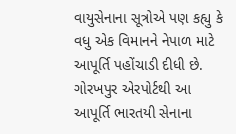વાયુસેનાના સૂત્રોએ પણ કહ્યુ કે વધુ એક વિમાનને નેપાળ માટે આપૂર્તિ પહોંચાડી દીધી છે. ગોરખપુર એરપોર્ટથી આ આપૂર્તિ ભારતયી સેનાના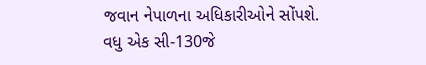જવાન નેપાળના અધિકારીઓને સોંપશે. વધુ એક સી-130જે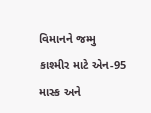વિમાનને જમ્મુ કાશ્મીર માટે એન-95 માસ્ક અને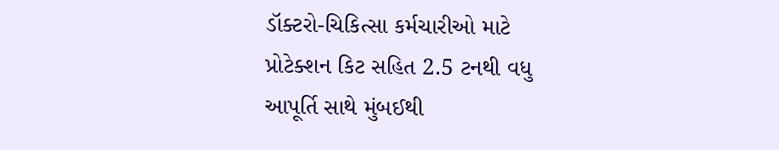ડૉક્ટરો-ચિકિત્સા કર્મચારીઓ માટે પ્રોટેક્શન કિટ સહિત 2.5 ટનથી વધુ આપૂર્તિ સાથે મુંબઈથી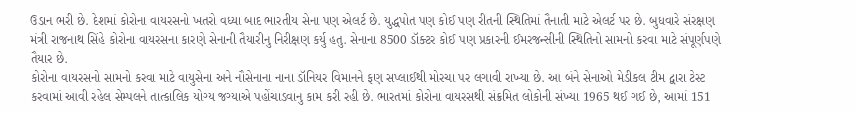ઉડાન ભરી છે. દેશમાં કોરોના વાયરસનો ખતરો વધ્યા બાદ ભારતીય સેના પણ એલર્ટ છે. યુદ્ધપોત પણ કોઈ પણ રીતની સ્થિતિમાં તૈનાતી માટે એલર્ટ પર છે. બુધવારે સંરક્ષણ મંત્રી રાજનાથ સિંહે કોરોના વાયરસના કારણે સેનાની તૈયારીનુ નિરીક્ષણ કર્યુ હતુ. સેનાના 8500 ડૉક્ટર કોઈ પણ પ્રકારની ઈમરજન્સીની સ્થિતિનો સામનો કરવા માટે સંપૂર્ણપણે તૈયાર છે.
કોરોના વાયરસનો સામનો કરવા માટે વાયુસેના અને નૌસેનાના નાના ડૉનિયર વિમાનને ફણ સપ્લાઈથી મોરચા પર લગાવી રાખ્યા છે. આ બંને સેનાઓ મેડીકલ ટીમ દ્વારા ટેસ્ટ કરવામાં આવી રહેલ સેમ્પલને તાત્કાલિક યોગ્ય જગ્યાએ પહોંચાડવાનુ કામ કરી રહી છે. ભારતમાં કોરોના વાયરસથી સંક્રમિત લોકોની સંખ્યા 1965 થઈ ગઈ છે, આમાં 151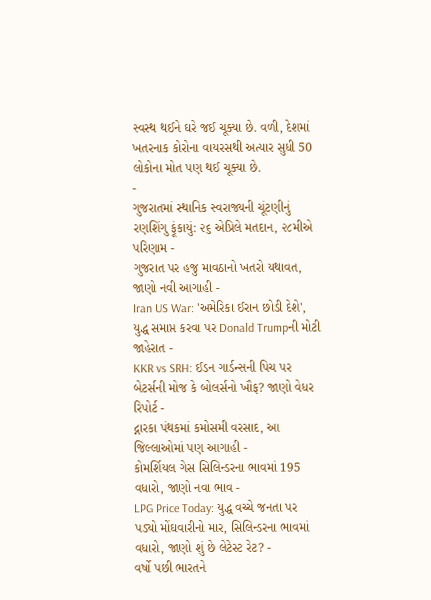સ્વસ્થ થઈને ઘરે જઈ ચૂક્યા છે. વળી, દેશમાં ખતરનાક કોરોના વાયરસથી અત્યાર સુધી 50 લોકોના મોત પણ થઈ ચૂક્યા છે.
-
ગુજરાતમાં સ્થાનિક સ્વરાજ્યની ચૂંટણીનું રણશિંગુ ફૂંકાયું: ૨૬ એપ્રિલે મતદાન, ૨૮મીએ પરિણામ -
ગુજરાત પર હજુ માવઠાનો ખતરો યથાવત, જાણો નવી આગાહી -
Iran US War: 'અમેરિકા ઈરાન છોડી દેશે', યુદ્ધ સમાપ્ત કરવા પર Donald Trumpની મોટી જાહેરાત -
KKR vs SRH: ઈડન ગાર્ડન્સની પિચ પર બેટર્સની મોજ કે બોલર્સનો ખૌફ? જાણો વેધર રિપોર્ટ -
દ્નારકા પંથકમાં કમોસમી વરસાદ, આ જિલ્લાઓમાં પણ આગાહી -
કોમર્શિયલ ગેસ સિલિન્ડરના ભાવમાં 195 વધારો, જાણો નવા ભાવ -
LPG Price Today: યુદ્ધ વચ્ચે જનતા પર પડ્યો મોંઘવારીનો માર, સિલિન્ડરના ભાવમાં વધારો, જાણો શું છે લેટેસ્ટ રેટ? -
વર્ષો પછી ભારતને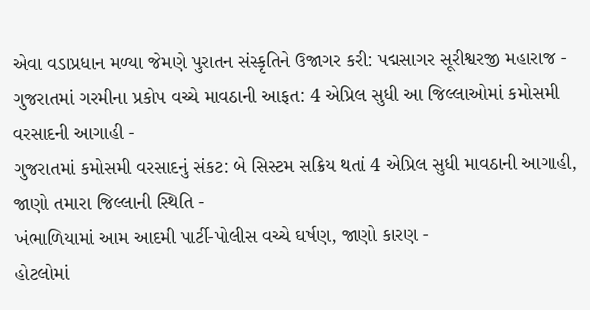એવા વડાપ્રધાન મળ્યા જેમણે પુરાતન સંસ્કૃતિને ઉજાગર કરી: પદ્મસાગર સૂરીશ્વરજી મહારાજ -
ગુજરાતમાં ગરમીના પ્રકોપ વચ્ચે માવઠાની આફત: 4 એપ્રિલ સુધી આ જિલ્લાઓમાં કમોસમી વરસાદની આગાહી -
ગુજરાતમાં કમોસમી વરસાદનું સંકટ: બે સિસ્ટમ સક્રિય થતાં 4 એપ્રિલ સુધી માવઠાની આગાહી, જાણો તમારા જિલ્લાની સ્થિતિ -
ખંભાળિયામાં આમ આદમી પાર્ટી-પોલીસ વચ્ચે ઘર્ષણ, જાણો કારણ -
હોટલોમાં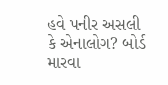હવે પનીર અસલી કે એનાલોગ? બોર્ડ મારવા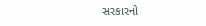સરકારનો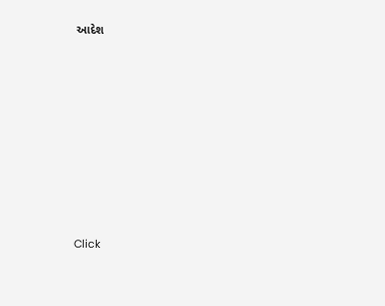આદેશ










Click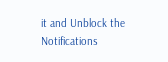it and Unblock the Notifications